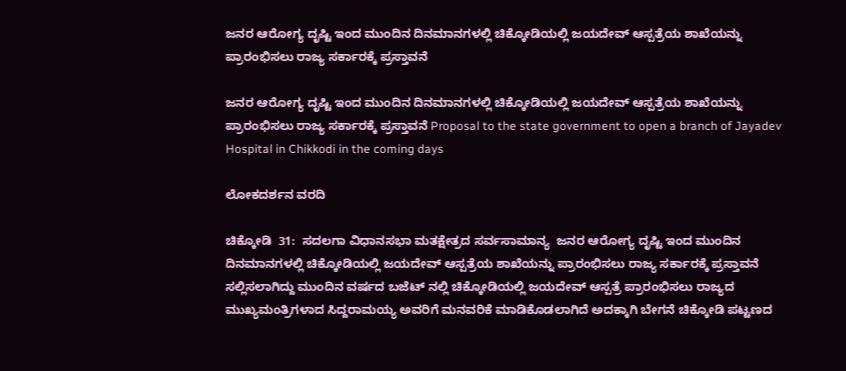ಜನರ ಆರೋಗ್ಯ ದೃಷ್ಟಿ ಇಂದ ಮುಂದಿನ ದಿನಮಾನಗಳಲ್ಲಿ ಚಿಕ್ಕೋಡಿಯಲ್ಲಿ ಜಯದೇವ್ ಆಸ್ಪತ್ರೆಯ ಶಾಖೆಯನ್ನು ಪ್ರಾರಂಭಿಸಲು ರಾಜ್ಯ ಸರ್ಕಾರಕ್ಕೆ ಪ್ರಸ್ತಾವನೆ

ಜನರ ಆರೋಗ್ಯ ದೃಷ್ಟಿ ಇಂದ ಮುಂದಿನ ದಿನಮಾನಗಳಲ್ಲಿ ಚಿಕ್ಕೋಡಿಯಲ್ಲಿ ಜಯದೇವ್ ಆಸ್ಪತ್ರೆಯ ಶಾಖೆಯನ್ನು ಪ್ರಾರಂಭಿಸಲು ರಾಜ್ಯ ಸರ್ಕಾರಕ್ಕೆ ಪ್ರಸ್ತಾವನೆ Proposal to the state government to open a branch of Jayadev Hospital in Chikkodi in the coming days

ಲೋಕದರ್ಶನ ವರದಿ

ಚಿಕ್ಕೋಡಿ  31:  ಸದಲಗಾ ವಿಧಾನಸಭಾ ಮತಕ್ಷೇತ್ರದ ಸರ್ವಸಾಮಾನ್ಯ  ಜನರ ಆರೋಗ್ಯ ದೃಷ್ಟಿ ಇಂದ ಮುಂದಿನ ದಿನಮಾನಗಳಲ್ಲಿ ಚಿಕ್ಕೋಡಿಯಲ್ಲಿ ಜಯದೇವ್ ಆಸ್ಪತ್ರೆಯ ಶಾಖೆಯನ್ನು ಪ್ರಾರಂಭಿಸಲು ರಾಜ್ಯ ಸರ್ಕಾರಕ್ಕೆ ಪ್ರಸ್ತಾವನೆ ಸಲ್ಲಿಸಲಾಗಿದ್ದು ಮುಂದಿನ ವರ್ಷದ ಬಜೆಟ್ ನಲ್ಲಿ ಚಿಕ್ಕೋಡಿಯಲ್ಲಿ ಜಯದೇವ್ ಆಸ್ಪತ್ರೆ ಪ್ರಾರಂಭಿಸಲು ರಾಜ್ಯದ ಮುಖ್ಯಮಂತ್ರಿಗಳಾದ ಸಿದ್ದರಾಮಯ್ಯ ಅವರಿಗೆ ಮನವರಿಕೆ ಮಾಡಿಕೊಡಲಾಗಿದೆ ಅದಕ್ಕಾಗಿ ಬೇಗನೆ ಚಿಕ್ಕೋಡಿ ಪಟ್ಟಣದ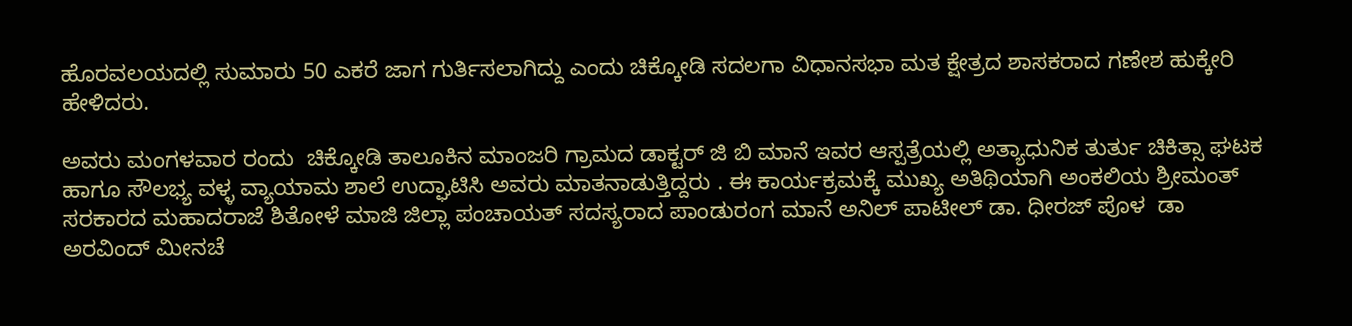ಹೊರವಲಯದಲ್ಲಿ ಸುಮಾರು 50 ಎಕರೆ ಜಾಗ ಗುರ್ತಿಸಲಾಗಿದ್ದು ಎಂದು ಚಿಕ್ಕೋಡಿ ಸದಲಗಾ ವಿಧಾನಸಭಾ ಮತ ಕ್ಷೇತ್ರದ ಶಾಸಕರಾದ ಗಣೇಶ ಹುಕ್ಕೇರಿ ಹೇಳಿದರು.

ಅವರು ಮಂಗಳವಾರ ರಂದು  ಚಿಕ್ಕೋಡಿ ತಾಲೂಕಿನ ಮಾಂಜರಿ ಗ್ರಾಮದ ಡಾಕ್ಟರ್ ಜಿ ಬಿ ಮಾನೆ ಇವರ ಆಸ್ಪತ್ರೆಯಲ್ಲಿ ಅತ್ಯಾಧುನಿಕ ತುರ್ತು ಚಿಕಿತ್ಸಾ ಘಟಕ ಹಾಗೂ ಸೌಲಭ್ಯ ವಳ್ಳ ವ್ಯಾಯಾಮ ಶಾಲೆ ಉದ್ಘಾಟಿಸಿ ಅವರು ಮಾತನಾಡುತ್ತಿದ್ದರು . ಈ ಕಾರ್ಯಕ್ರಮಕ್ಕೆ ಮುಖ್ಯ ಅತಿಥಿಯಾಗಿ ಅಂಕಲಿಯ ಶ್ರೀಮಂತ್ ಸರಕಾರದ ಮಹಾದರಾಜೆ ಶಿತೋಳೆ ಮಾಜಿ ಜಿಲ್ಲಾ ಪಂಚಾಯತ್ ಸದಸ್ಯರಾದ ಪಾಂಡುರಂಗ ಮಾನೆ ಅನಿಲ್ ಪಾಟೀಲ್ ಡಾ. ಧೀರಜ್ ಪೊಳ  ಡಾ ಅರವಿಂದ್ ಮೀನಚೆ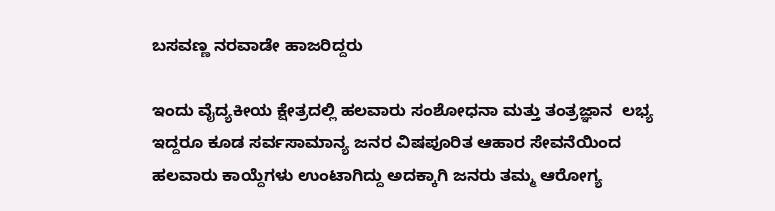ಬಸವಣ್ಣ ನರವಾಡೇ ಹಾಜರಿದ್ದರು

ಇಂದು ವೈದ್ಯಕೀಯ ಕ್ಷೇತ್ರದಲ್ಲಿ ಹಲವಾರು ಸಂಶೋಧನಾ ಮತ್ತು ತಂತ್ರಜ್ಞಾನ  ಲಭ್ಯ ಇದ್ದರೂ ಕೂಡ ಸರ್ವಸಾಮಾನ್ಯ ಜನರ ವಿಷಪೂರಿತ ಆಹಾರ ಸೇವನೆಯಿಂದ ಹಲವಾರು ಕಾಯ್ದೆಗಳು ಉಂಟಾಗಿದ್ದು ಅದಕ್ಕಾಗಿ ಜನರು ತಮ್ಮ ಆರೋಗ್ಯ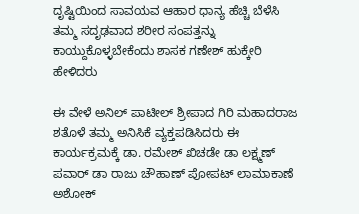ದೃಷ್ಟಿಯಿಂದ ಸಾವಯವ ಆಹಾರ ಧಾನ್ಯ ಹೆಚ್ಚಿ ಬೆಳೆಸಿ ತಮ್ಮ ಸದೃಢವಾದ ಶರೀರ ಸಂಪತ್ತನ್ನು ಕಾಯ್ದುಕೊಳ್ಳಬೇಕೆಂದು ಶಾಸಕ ಗಣೇಶ್ ಹುಕ್ಕೇರಿ ಹೇಳಿದರು

ಈ ವೇಳೆ ಅನಿಲ್ ಪಾಟೀಲ್ ಶ್ರೀಪಾದ ಗಿರಿ ಮಹಾದರಾಜ ಶತೊಳೆ ತಮ್ಮ ಅನಿಸಿಕೆ ವ್ಯಕ್ತಪಡಿಸಿದರು ಈ ಕಾರ್ಯಕ್ರಮಕ್ಕೆ ಡಾ. ರಮೇಶ್ ಖಿಚಡೇ ಡಾ ಲಕ್ಷ್ಮಣ್ ಪವಾರ್ ಡಾ ರಾಜು ಚೌಹಾಣ್ ಪೋಪಟ್ ಲಾಮಾಕಾಣೆ ಅಶೋಕ್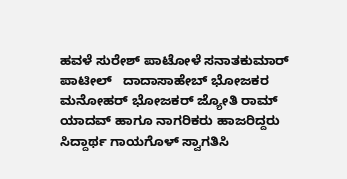ಹವಳೆ ಸುರೇಶ್ ಪಾಟೋಳೆ ಸನಾತಕುಮಾರ್ ಪಾಟೀಲ್   ದಾದಾಸಾಹೇಬ್ ಭೋಜಕರ ಮನೋಹರ್ ಭೋಜಕರ್ ಜ್ಯೋತಿ ರಾಮ್ ಯಾದವ್ ಹಾಗೂ ನಾಗರಿಕರು ಹಾಜರಿದ್ದರು ಸಿದ್ದಾರ್ಥ ಗಾಯಗೊಳ್ ಸ್ವಾಗತಿಸಿ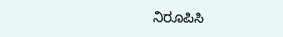ನಿರೂಪಿಸಿ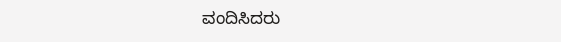ವಂದಿಸಿದರು